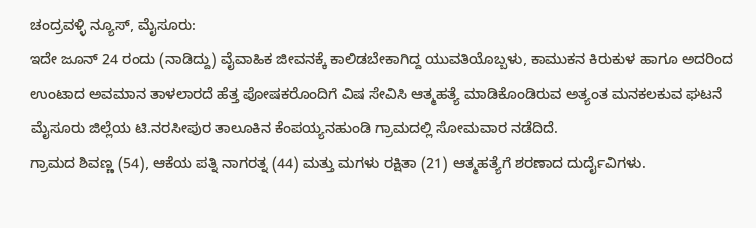ಚಂದ್ರವಳ್ಳಿ ನ್ಯೂಸ್, ಮೈಸೂರು:
ಇದೇ ಜೂನ್ 24 ರಂದು (ನಾಡಿದ್ದು) ವೈವಾಹಿಕ ಜೀವನಕ್ಕೆ ಕಾಲಿಡಬೇಕಾಗಿದ್ದ ಯುವತಿಯೊಬ್ಬಳು, ಕಾಮುಕನ ಕಿರುಕುಳ ಹಾಗೂ ಅದರಿಂದ ಉಂಟಾದ ಅವಮಾನ ತಾಳಲಾರದೆ ಹೆತ್ತ ಪೋಷಕರೊಂದಿಗೆ ವಿಷ ಸೇವಿಸಿ ಆತ್ಮಹತ್ಯೆ ಮಾಡಿಕೊಂಡಿರುವ ಅತ್ಯಂತ ಮನಕಲಕುವ ಘಟನೆ ಮೈಸೂರು ಜಿಲ್ಲೆಯ ಟಿ.ನರಸೀಪುರ ತಾಲೂಕಿನ ಕೆಂಪಯ್ಯನಹುಂಡಿ ಗ್ರಾಮದಲ್ಲಿ ಸೋಮವಾರ ನಡೆದಿದೆ.
ಗ್ರಾಮದ ಶಿವಣ್ಣ (54), ಆಕೆಯ ಪತ್ನಿ ನಾಗರತ್ನ (44) ಮತ್ತು ಮಗಳು ರಕ್ಷಿತಾ (21) ಆತ್ಮಹತ್ಯೆಗೆ ಶರಣಾದ ದುರ್ದೈವಿಗಳು.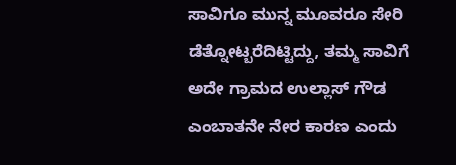ಸಾವಿಗೂ ಮುನ್ನ ಮೂವರೂ ಸೇರಿ ಡೆತ್ನೋಟ್ಬರೆದಿಟ್ಟಿದ್ದು, ತಮ್ಮ ಸಾವಿಗೆ ಅದೇ ಗ್ರಾಮದ ಉಲ್ಲಾಸ್ ಗೌಡ ಎಂಬಾತನೇ ನೇರ ಕಾರಣ ಎಂದು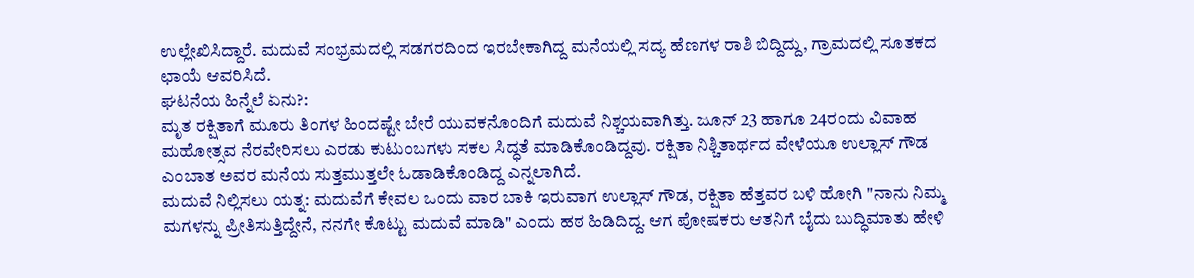ಉಲ್ಲೇಖಿಸಿದ್ದಾರೆ. ಮದುವೆ ಸಂಭ್ರಮದಲ್ಲಿ ಸಡಗರದಿಂದ ಇರಬೇಕಾಗಿದ್ದ ಮನೆಯಲ್ಲಿ ಸದ್ಯ ಹೆಣಗಳ ರಾಶಿ ಬಿದ್ದಿದ್ದು, ಗ್ರಾಮದಲ್ಲಿ ಸೂತಕದ ಛಾಯೆ ಆವರಿಸಿದೆ.
ಘಟನೆಯ ಹಿನ್ನೆಲೆ ಏನು?:
ಮೃತ ರಕ್ಷಿತಾಗೆ ಮೂರು ತಿಂಗಳ ಹಿಂದಷ್ಟೇ ಬೇರೆ ಯುವಕನೊಂದಿಗೆ ಮದುವೆ ನಿಶ್ಚಯವಾಗಿತ್ತು. ಜೂನ್ 23 ಹಾಗೂ 24ರಂದು ವಿವಾಹ ಮಹೋತ್ಸವ ನೆರವೇರಿಸಲು ಎರಡು ಕುಟುಂಬಗಳು ಸಕಲ ಸಿದ್ಧತೆ ಮಾಡಿಕೊಂಡಿದ್ದವು. ರಕ್ಷಿತಾ ನಿಶ್ಚಿತಾರ್ಥದ ವೇಳೆಯೂ ಉಲ್ಲಾಸ್ ಗೌಡ ಎಂಬಾತ ಅವರ ಮನೆಯ ಸುತ್ತಮುತ್ತಲೇ ಓಡಾಡಿಕೊಂಡಿದ್ದ ಎನ್ನಲಾಗಿದೆ.
ಮದುವೆ ನಿಲ್ಲಿಸಲು ಯತ್ನ: ಮದುವೆಗೆ ಕೇವಲ ಒಂದು ವಾರ ಬಾಕಿ ಇರುವಾಗ ಉಲ್ಲಾಸ್ ಗೌಡ, ರಕ್ಷಿತಾ ಹೆತ್ತವರ ಬಳಿ ಹೋಗಿ "ನಾನು ನಿಮ್ಮ ಮಗಳನ್ನು ಪ್ರೀತಿಸುತ್ತಿದ್ದೇನೆ, ನನಗೇ ಕೊಟ್ಟು ಮದುವೆ ಮಾಡಿ" ಎಂದು ಹಠ ಹಿಡಿದಿದ್ದ. ಆಗ ಪೋಷಕರು ಆತನಿಗೆ ಬೈದು ಬುದ್ಧಿಮಾತು ಹೇಳಿ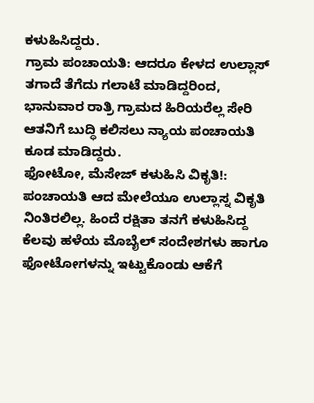ಕಳುಹಿಸಿದ್ದರು.
ಗ್ರಾಮ ಪಂಚಾಯತಿ: ಆದರೂ ಕೇಳದ ಉಲ್ಲಾಸ್ ತಗಾದೆ ತೆಗೆದು ಗಲಾಟೆ ಮಾಡಿದ್ದರಿಂದ, ಭಾನುವಾರ ರಾತ್ರಿ ಗ್ರಾಮದ ಹಿರಿಯರೆಲ್ಲ ಸೇರಿ ಆತನಿಗೆ ಬುದ್ಧಿ ಕಲಿಸಲು ನ್ಯಾಯ ಪಂಚಾಯತಿ ಕೂಡ ಮಾಡಿದ್ದರು.
ಫೋಟೋ, ಮೆಸೇಜ್ ಕಳುಹಿಸಿ ವಿಕೃತಿ!:
ಪಂಚಾಯತಿ ಆದ ಮೇಲೆಯೂ ಉಲ್ಲಾಸ್ನ ವಿಕೃತಿ ನಿಂತಿರಲಿಲ್ಲ. ಹಿಂದೆ ರಕ್ಷಿತಾ ತನಗೆ ಕಳುಹಿಸಿದ್ದ ಕೆಲವು ಹಳೆಯ ಮೊಬೈಲ್ ಸಂದೇಶಗಳು ಹಾಗೂ ಫೋಟೋಗಳನ್ನು ಇಟ್ಟುಕೊಂಡು ಆಕೆಗೆ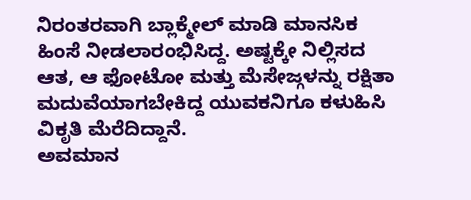ನಿರಂತರವಾಗಿ ಬ್ಲಾಕ್ಮೇಲ್ ಮಾಡಿ ಮಾನಸಿಕ ಹಿಂಸೆ ನೀಡಲಾರಂಭಿಸಿದ್ದ. ಅಷ್ಟಕ್ಕೇ ನಿಲ್ಲಿಸದ ಆತ, ಆ ಫೋಟೋ ಮತ್ತು ಮೆಸೇಜ್ಗಳನ್ನು ರಕ್ಷಿತಾ ಮದುವೆಯಾಗಬೇಕಿದ್ದ ಯುವಕನಿಗೂ ಕಳುಹಿಸಿ ವಿಕೃತಿ ಮೆರೆದಿದ್ದಾನೆ.
ಅವಮಾನ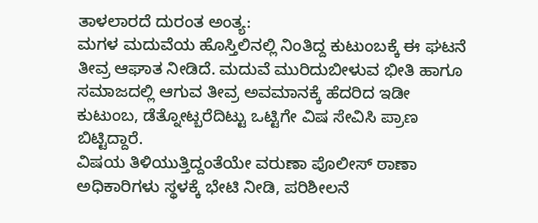ತಾಳಲಾರದೆ ದುರಂತ ಅಂತ್ಯ:
ಮಗಳ ಮದುವೆಯ ಹೊಸ್ತಿಲಿನಲ್ಲಿ ನಿಂತಿದ್ದ ಕುಟುಂಬಕ್ಕೆ ಈ ಘಟನೆ ತೀವ್ರ ಆಘಾತ ನೀಡಿದೆ. ಮದುವೆ ಮುರಿದುಬೀಳುವ ಭೀತಿ ಹಾಗೂ ಸಮಾಜದಲ್ಲಿ ಆಗುವ ತೀವ್ರ ಅವಮಾನಕ್ಕೆ ಹೆದರಿದ ಇಡೀ ಕುಟುಂಬ, ಡೆತ್ನೋಟ್ಬರೆದಿಟ್ಟು ಒಟ್ಟಿಗೇ ವಿಷ ಸೇವಿಸಿ ಪ್ರಾಣ ಬಿಟ್ಟಿದ್ದಾರೆ.
ವಿಷಯ ತಿಳಿಯುತ್ತಿದ್ದಂತೆಯೇ ವರುಣಾ ಪೊಲೀಸ್ ಠಾಣಾ ಅಧಿಕಾರಿಗಳು ಸ್ಥಳಕ್ಕೆ ಭೇಟಿ ನೀಡಿ, ಪರಿಶೀಲನೆ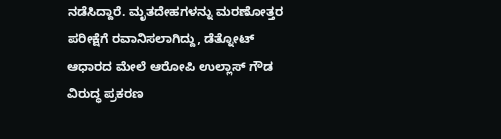ನಡೆಸಿದ್ದಾರೆ. ಮೃತದೇಹಗಳನ್ನು ಮರಣೋತ್ತರ ಪರೀಕ್ಷೆಗೆ ರವಾನಿಸಲಾಗಿದ್ದು, ಡೆತ್ನೋಟ್ ಆಧಾರದ ಮೇಲೆ ಆರೋಪಿ ಉಲ್ಲಾಸ್ ಗೌಡ ವಿರುದ್ಧ ಪ್ರಕರಣ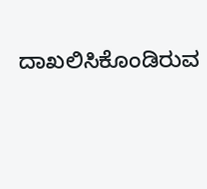ದಾಖಲಿಸಿಕೊಂಡಿರುವ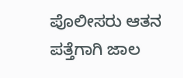ಪೊಲೀಸರು ಆತನ ಪತ್ತೆಗಾಗಿ ಜಾಲ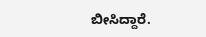ಬೀಸಿದ್ದಾರೆ.